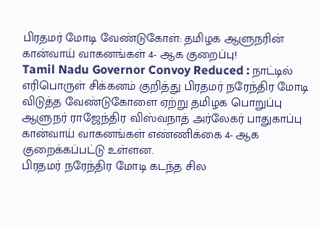பிரதமர் மோடி வேண்டுகோள்: தமிழக ஆளுநரின் கான்வாய் வாகனங்கள் 4- ஆக குறைப்பு!
Tamil Nadu Governor Convoy Reduced : நாட்டில் எரிபொருள் சிக்கனம் குறித்து பிரதமர் நரேந்திர மோடி விடுத்த வேண்டுகோளை ஏற்று தமிழக பொறுப்பு ஆளுநர் ராஜேந்திர விஸ்வநாத் அர்லேகர் பாதுகாப்பு கான்வாய் வாகனங்கள் எண்ணிக்கை 4- ஆக குறைக்கப்பட்டு உள்ளன.
பிரதமர் நரேந்திர மோடி கடந்த சில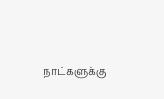நாட்களுக்கு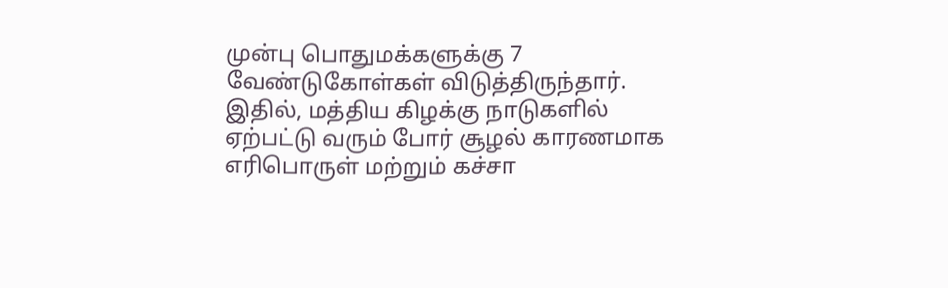முன்பு பொதுமக்களுக்கு 7 வேண்டுகோள்கள் விடுத்திருந்தார். இதில், மத்திய கிழக்கு நாடுகளில் ஏற்பட்டு வரும் போர் சூழல் காரணமாக எரிபொருள் மற்றும் கச்சா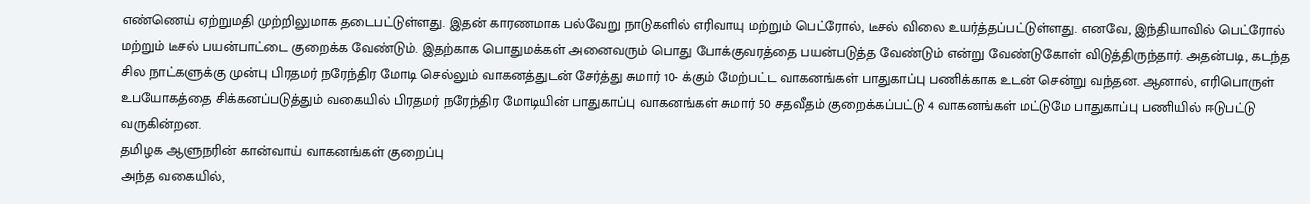எண்ணெய் ஏற்றுமதி முற்றிலுமாக தடைபட்டுள்ளது. இதன் காரணமாக பல்வேறு நாடுகளில் எரிவாயு மற்றும் பெட்ரோல், டீசல் விலை உயர்த்தப்பட்டுள்ளது. எனவே, இந்தியாவில் பெட்ரோல் மற்றும் டீசல் பயன்பாட்டை குறைக்க வேண்டும். இதற்காக பொதுமக்கள் அனைவரும் பொது போக்குவரத்தை பயன்படுத்த வேண்டும் என்று வேண்டுகோள் விடுத்திருந்தார். அதன்படி, கடந்த சில நாட்களுக்கு முன்பு பிரதமர் நரேந்திர மோடி செல்லும் வாகனத்துடன் சேர்த்து சுமார் 10- க்கும் மேற்பட்ட வாகனங்கள் பாதுகாப்பு பணிக்காக உடன் சென்று வந்தன. ஆனால், எரிபொருள் உபயோகத்தை சிக்கனப்படுத்தும் வகையில் பிரதமர் நரேந்திர மோடியின் பாதுகாப்பு வாகனங்கள் சுமார் 50 சதவீதம் குறைக்கப்பட்டு 4 வாகனங்கள் மட்டுமே பாதுகாப்பு பணியில் ஈடுபட்டு வருகின்றன.
தமிழக ஆளுநரின் கான்வாய் வாகனங்கள் குறைப்பு
அந்த வகையில்,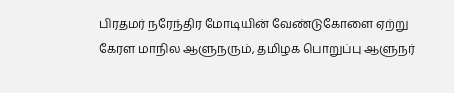பிரதமர் நரேந்திர மோடியின் வேண்டுகோளை ஏற்று கேரள மாநில ஆளுநரும், தமிழக பொறுப்பு ஆளுநர்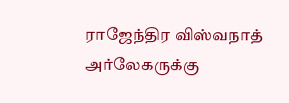ராஜேந்திர விஸ்வநாத் அர்லேகருக்கு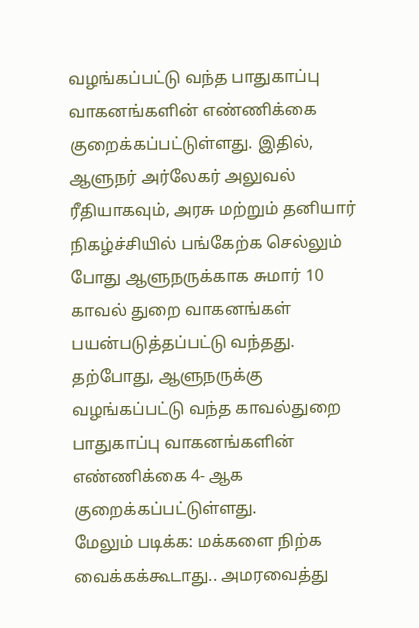வழங்கப்பட்டு வந்த பாதுகாப்பு வாகனங்களின் எண்ணிக்கை குறைக்கப்பட்டுள்ளது. இதில், ஆளுநர் அர்லேகர் அலுவல் ரீதியாகவும், அரசு மற்றும் தனியார் நிகழ்ச்சியில் பங்கேற்க செல்லும் போது ஆளுநருக்காக சுமார் 10 காவல் துறை வாகனங்கள் பயன்படுத்தப்பட்டு வந்தது. தற்போது, ஆளுநருக்கு வழங்கப்பட்டு வந்த காவல்துறை பாதுகாப்பு வாகனங்களின் எண்ணிக்கை 4- ஆக குறைக்கப்பட்டுள்ளது.
மேலும் படிக்க: மக்களை நிற்க வைக்கக்கூடாது.. அமரவைத்து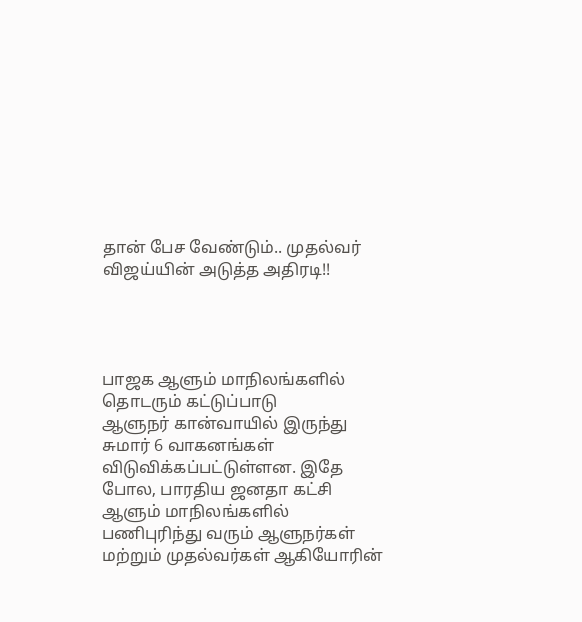தான் பேச வேண்டும்.. முதல்வர் விஜய்யின் அடுத்த அதிரடி!!




பாஜக ஆளும் மாநிலங்களில் தொடரும் கட்டுப்பாடு
ஆளுநர் கான்வாயில் இருந்து சுமார் 6 வாகனங்கள் விடுவிக்கப்பட்டுள்ளன. இதே போல, பாரதிய ஜனதா கட்சி ஆளும் மாநிலங்களில் பணிபுரிந்து வரும் ஆளுநர்கள் மற்றும் முதல்வர்கள் ஆகியோரின்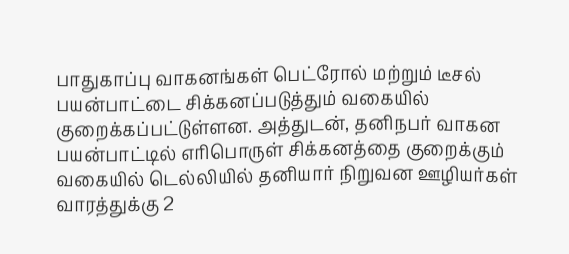பாதுகாப்பு வாகனங்கள் பெட்ரோல் மற்றும் டீசல் பயன்பாட்டை சிக்கனப்படுத்தும் வகையில் குறைக்கப்பட்டுள்ளன. அத்துடன், தனிநபர் வாகன பயன்பாட்டில் எரிபொருள் சிக்கனத்தை குறைக்கும் வகையில் டெல்லியில் தனியார் நிறுவன ஊழியர்கள் வாரத்துக்கு 2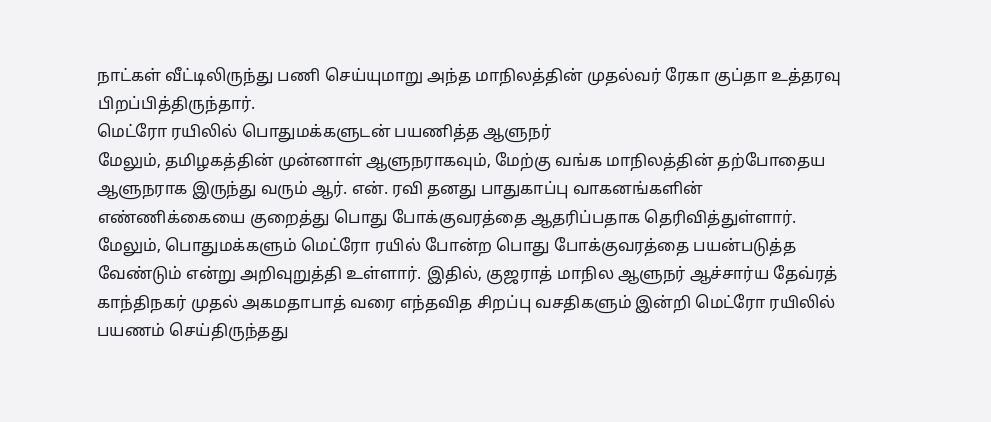நாட்கள் வீட்டிலிருந்து பணி செய்யுமாறு அந்த மாநிலத்தின் முதல்வர் ரேகா குப்தா உத்தரவு பிறப்பித்திருந்தார்.
மெட்ரோ ரயிலில் பொதுமக்களுடன் பயணித்த ஆளுநர்
மேலும், தமிழகத்தின் முன்னாள் ஆளுநராகவும், மேற்கு வங்க மாநிலத்தின் தற்போதைய ஆளுநராக இருந்து வரும் ஆர். என். ரவி தனது பாதுகாப்பு வாகனங்களின் எண்ணிக்கையை குறைத்து பொது போக்குவரத்தை ஆதரிப்பதாக தெரிவித்துள்ளார். மேலும், பொதுமக்களும் மெட்ரோ ரயில் போன்ற பொது போக்குவரத்தை பயன்படுத்த வேண்டும் என்று அறிவுறுத்தி உள்ளார். இதில், குஜராத் மாநில ஆளுநர் ஆச்சார்ய தேவ்ரத் காந்திநகர் முதல் அகமதாபாத் வரை எந்தவித சிறப்பு வசதிகளும் இன்றி மெட்ரோ ரயிலில் பயணம் செய்திருந்தது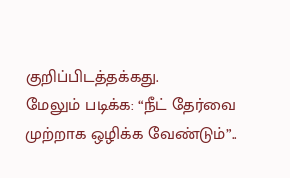குறிப்பிடத்தக்கது.
மேலும் படிக்க: “நீட் தேர்வை முற்றாக ஒழிக்க வேண்டும்”..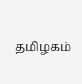தமிழகம்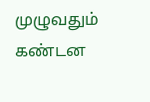முழுவதும் கண்டன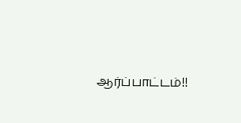ஆர்ப்பாட்டம்!!